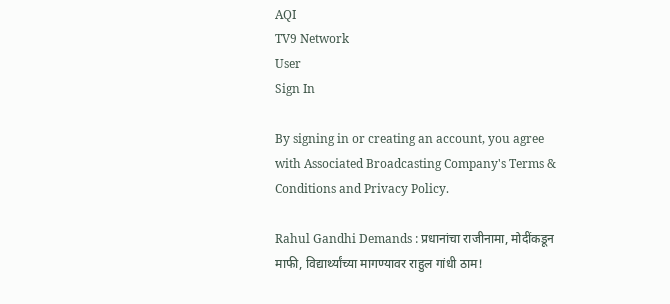AQI
TV9 Network
User
Sign In

By signing in or creating an account, you agree with Associated Broadcasting Company's Terms & Conditions and Privacy Policy.

Rahul Gandhi Demands : प्रधानांचा राजीनामा, मोदींकडून माफी, विद्यार्थ्यांच्या मागण्यावर राहुल गांधी ठाम!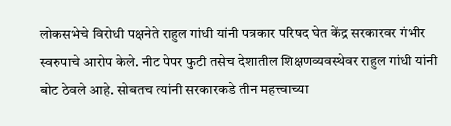लोकसभेचे विरोधी पक्षनेते राहुल गांधी यांनी पत्रकार परिषद घेत केंद्र सरकारवर गंभीर स्वरुपाचे आरोप केले. नीट पेपर फुटी तसेच देशातील शिक्षणव्यवस्थेवर राहुल गांधी यांनी बोट ठेवले आहे. सोबतच त्यांनी सरकारकडे तीन महत्त्वाच्या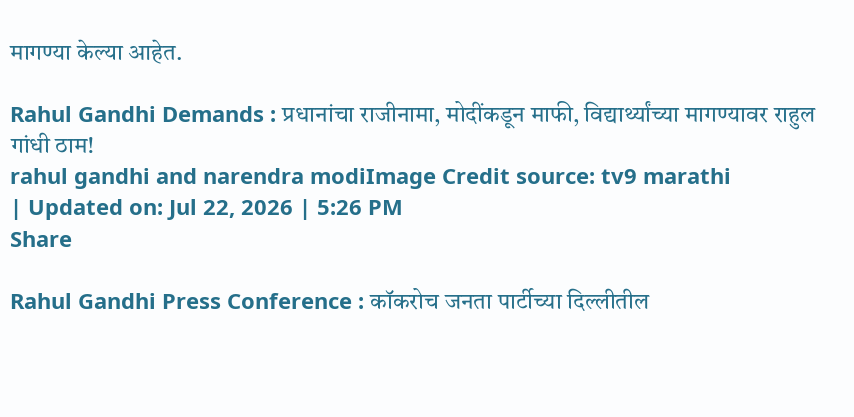मागण्या केल्या आहेत.

Rahul Gandhi Demands : प्रधानांचा राजीनामा, मोदींकडून माफी, विद्यार्थ्यांच्या मागण्यावर राहुल गांधी ठाम!
rahul gandhi and narendra modiImage Credit source: tv9 marathi
| Updated on: Jul 22, 2026 | 5:26 PM
Share

Rahul Gandhi Press Conference : कॉकरोच जनता पार्टीच्या दिल्लीतील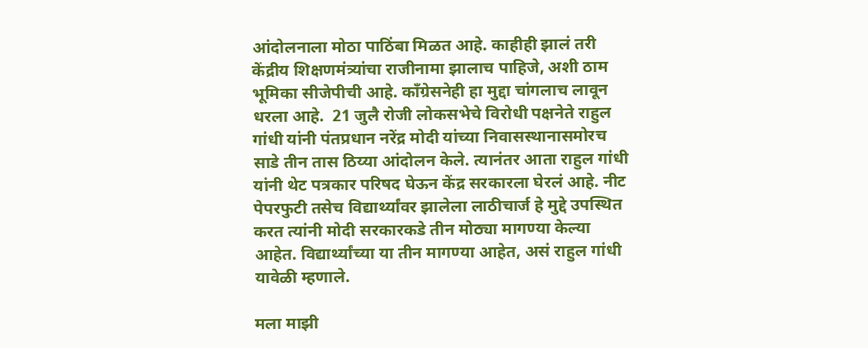आंदोलनाला मोठा पाठिंबा मिळत आहे. काहीही झालं तरी केंद्रीय शिक्षणमंत्र्यांचा राजीनामा झालाच पाहिजे, अशी ठाम भूमिका सीजेपीची आहे. काँग्रेसनेही हा मुद्दा चांगलाच लावून धरला आहे.  21 जुलै रोजी लोकसभेचे विरोधी पक्षनेते राहुल गांधी यांनी पंतप्रधान नरेंद्र मोदी यांच्या निवासस्थानासमोरच साडे तीन तास ठिय्या आंदोलन केले. त्यानंतर आता राहुल गांधी यांनी थेट पत्रकार परिषद घेऊन केंद्र सरकारला घेरलं आहे. नीट पेपरफुटी तसेच विद्यार्थ्यांवर झालेला लाठीचार्ज हे मुद्दे उपस्थित करत त्यांनी मोदी सरकारकडे तीन मोठ्या मागण्या केल्या आहेत. विद्यार्थ्यांच्या या तीन मागण्या आहेत, असं राहुल गांधी यावेळी म्हणाले.

मला माझी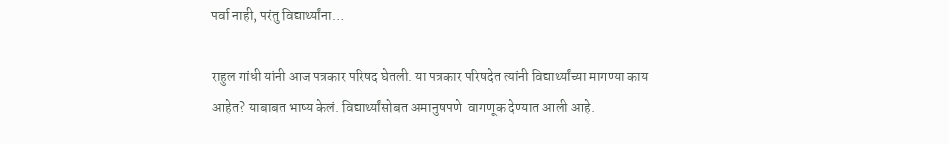पर्वा नाही, परंतु विद्यार्थ्यांना…

राहुल गांधी यांनी आज पत्रकार परिषद घेतली. या पत्रकार परिषदेत त्यांनी विद्यार्थ्यांच्या मागण्या काय आहेत? याबाबत भाष्य केलं. विद्यार्थ्यांसोबत अमानुषपणे  वागणूक देण्यात आली आहे.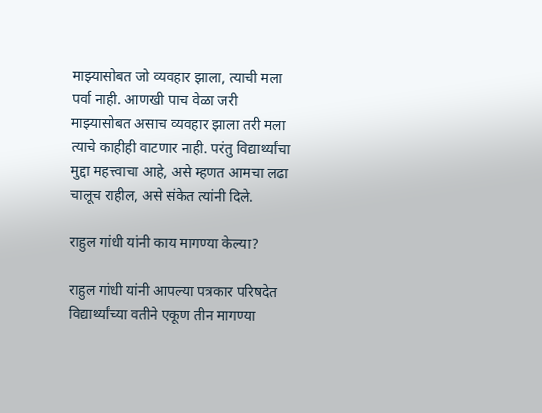माझ्यासोबत जो व्यवहार झाला, त्याची मला पर्वा नाही. आणखी पाच वेळा जरी माझ्यासोबत असाच व्यवहार झाला तरी मला त्याचे काहीही वाटणार नाही. परंतु विद्यार्थ्यांचा मुद्दा महत्त्वाचा आहे, असे म्हणत आमचा लढा चालूच राहील, असे संकेत त्यांनी दिले.

राहुल गांधी यांनी काय मागण्या केल्या?

राहुल गांधी यांनी आपल्या पत्रकार परिषदेत विद्यार्थ्यांच्या वतीने एकूण तीन मागण्या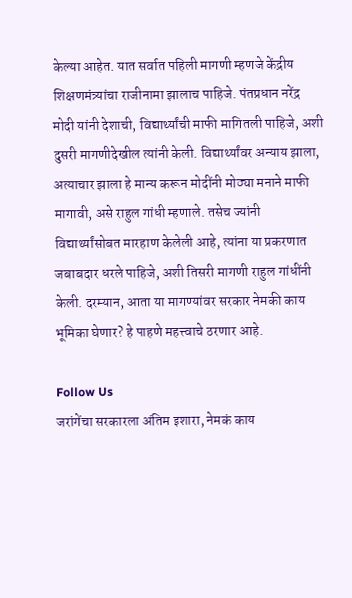केल्या आहेत. यात सर्वात पहिली मागणी म्हणजे केंद्रीय शिक्षणमंत्र्यांचा राजीनामा झालाच पाहिजे. पंतप्रधान नरेंद्र मोदी यांनी देशाची, विद्यार्थ्यांची माफी मागितली पाहिजे, अशी दुसरी मागणीदेखील त्यांनी केली. विद्यार्थ्यांवर अन्याय झाला, अत्याचार झाला हे मान्य करून मोदींनी मोठ्या मनाने माफी मागावी, असे राहुल गांधी म्हणाले. तसेच ज्यांनी विद्यार्थ्यांसोबत मारहाण केलेली आहे, त्यांना या प्रकरणात जबाबदार धरले पाहिजे, अशी तिसरी मागणी राहुल गांधींनी केली. दरम्यान, आता या मागण्यांवर सरकार नेमकी काय भूमिका घेणार? हे पाहणे महत्त्वाचे ठरणार आहे.

Follow Us
जरांगेंचा सरकारला अंतिम इशारा, नेमकं काय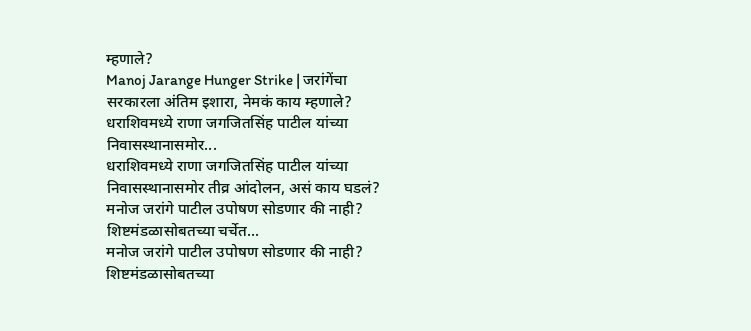म्हणाले?
Manoj Jarange Hunger Strike | जरांगेंचा सरकारला अंतिम इशारा, नेमकं काय म्हणाले?
धराशिवमध्ये राणा जगजितसिंह पाटील यांच्या निवासस्थानासमोर...
धराशिवमध्ये राणा जगजितसिंह पाटील यांच्या निवासस्थानासमोर तीव्र आंदोलन, असं काय घडलं?
मनोज जरांगे पाटील उपोषण सोडणार की नाही? शिष्टमंडळासोबतच्या चर्चेत...
मनोज जरांगे पाटील उपोषण सोडणार की नाही? शिष्टमंडळासोबतच्या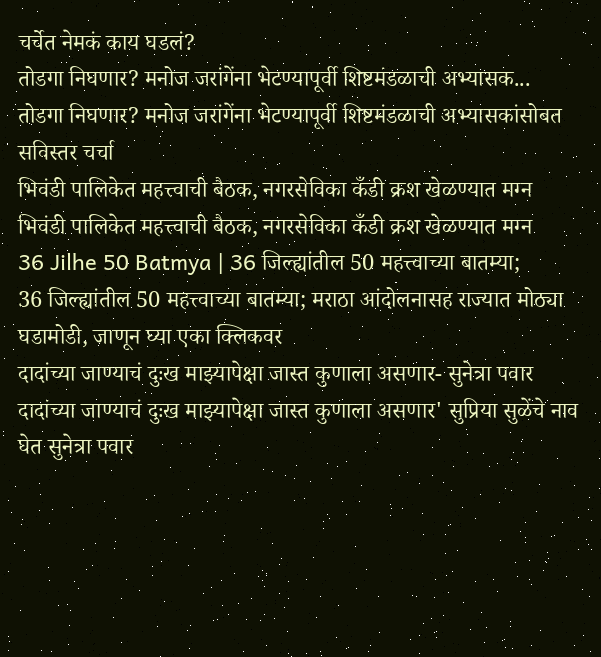चर्चेत नेमकं काय घडलं?
तोडगा निघणार? मनोज जरांगेंना भेटण्यापूर्वी शिष्टमंडळाची अभ्यासक...
तोडगा निघणार? मनोज जरांगेंना भेटण्यापूर्वी शिष्टमंडळाची अभ्यासकांसोबत सविस्तर चर्चा
भिवंडी पालिकेत महत्त्वाची बैठक, नगरसेविका कँडी क्रश खेळण्यात मग्न
भिवंडी पालिकेत महत्त्वाची बैठक, नगरसेविका कँडी क्रश खेळण्यात मग्न
36 Jilhe 50 Batmya | 36 जिल्ह्यांतील 50 महत्त्वाच्या बातम्या;
36 जिल्ह्यांतील 50 महत्त्वाच्या बातम्या; मराठा आंदोलनासह राज्यात मोठ्या घडामोडी, जाणून घ्या एका क्लिकवर
दादांच्या जाण्याचं दुःख माझ्यापेक्षा जास्त कुणाला असणार- सुनेत्रा पवार
दादांच्या जाण्याचं दुःख माझ्यापेक्षा जास्त कुणाला असणार' सुप्रिया सुळेंचे नाव घेत सुनेत्रा पवार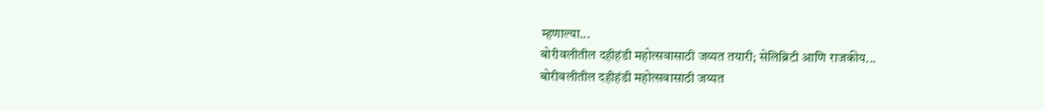म्हणाल्या...
बोरीवलीतील दहीहंडी महोत्सवासाठी जय्यत तयारी; सेलिब्रिटी आणि राजकीय...
बोरीवलीतील दहीहंडी महोत्सवासाठी जय्यत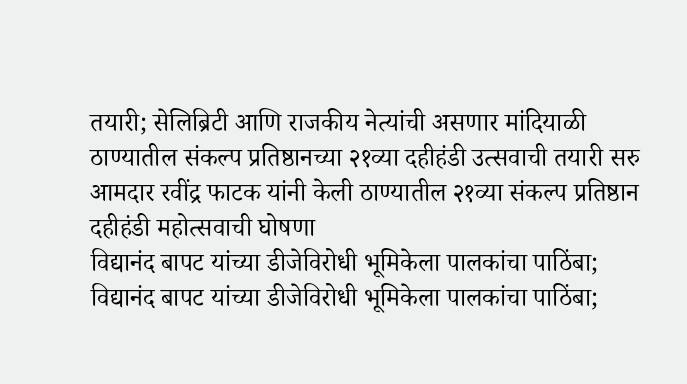तयारी; सेलिब्रिटी आणि राजकीय नेत्यांची असणार मांदियाळी
ठाण्यातील संकल्प प्रतिष्ठानच्या २१व्या दहीहंडी उत्सवाची तयारी सरु
आमदार रवींद्र फाटक यांनी केली ठाण्यातील २१व्या संकल्प प्रतिष्ठान दहीहंडी महोत्सवाची घोषणा
विद्यानंद बापट यांच्या डीजेविरोधी भूमिकेला पालकांचा पाठिंबा;
विद्यानंद बापट यांच्या डीजेविरोधी भूमिकेला पालकांचा पाठिंबा;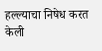हल्ल्याचा निषेध करत केली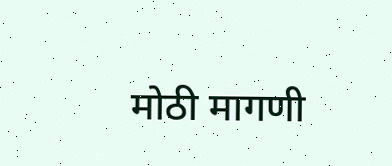मोठी मागणी